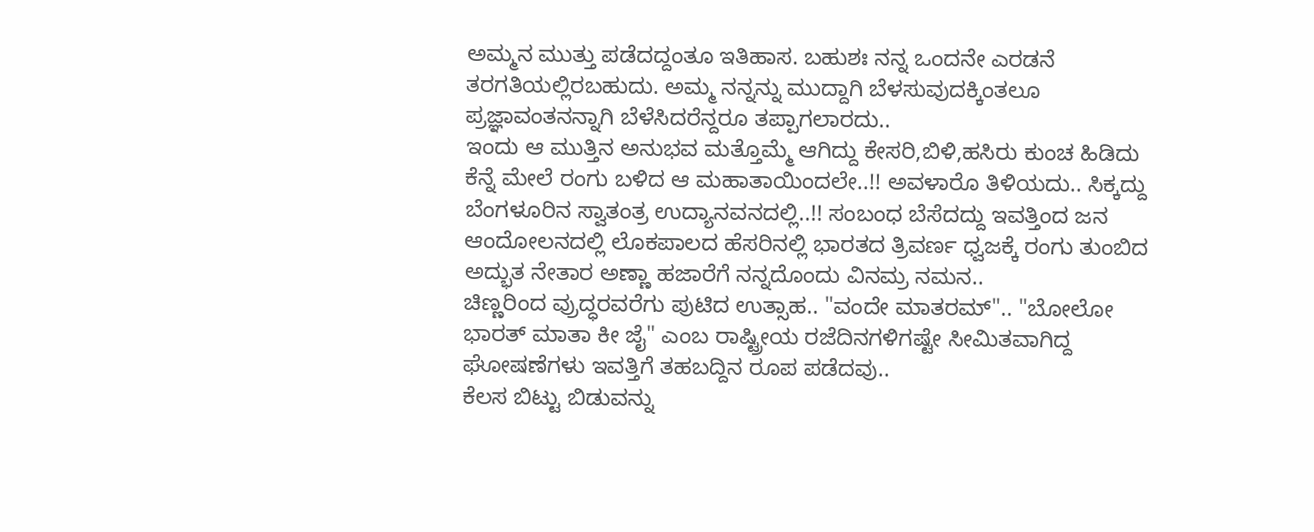ಅಮ್ಮನ ಮುತ್ತು ಪಡೆದದ್ದಂತೂ ಇತಿಹಾಸ. ಬಹುಶಃ ನನ್ನ ಒಂದನೇ ಎರಡನೆ ತರಗತಿಯಲ್ಲಿರಬಹುದು. ಅಮ್ಮ ನನ್ನನ್ನು ಮುದ್ದಾಗಿ ಬೆಳಸುವುದಕ್ಕಿಂತಲೂ ಪ್ರಜ್ಞಾವಂತನನ್ನಾಗಿ ಬೆಳೆಸಿದರೆನ್ದರೂ ತಪ್ಪಾಗಲಾರದು..
ಇಂದು ಆ ಮುತ್ತಿನ ಅನುಭವ ಮತ್ತೊಮ್ಮೆ ಆಗಿದ್ದು ಕೇಸರಿ,ಬಿಳಿ,ಹಸಿರು ಕುಂಚ ಹಿಡಿದು ಕೆನ್ನೆ ಮೇಲೆ ರಂಗು ಬಳಿದ ಆ ಮಹಾತಾಯಿಂದಲೇ..!! ಅವಳಾರೊ ತಿಳಿಯದು.. ಸಿಕ್ಕದ್ದು ಬೆಂಗಳೂರಿನ ಸ್ವಾತಂತ್ರ ಉದ್ಯಾನವನದಲ್ಲಿ..!! ಸಂಬಂಧ ಬೆಸೆದದ್ದು ಇವತ್ತಿಂದ ಜನ ಆಂದೋಲನದಲ್ಲಿ ಲೊಕಪಾಲದ ಹೆಸರಿನಲ್ಲಿ ಭಾರತದ ತ್ರಿವರ್ಣ ಧ್ವಜಕ್ಕೆ ರಂಗು ತುಂಬಿದ ಅದ್ಭುತ ನೇತಾರ ಅಣ್ಣಾ ಹಜಾರೆಗೆ ನನ್ನದೊಂದು ವಿನಮ್ರ ನಮನ..
ಚಿಣ್ಣರಿಂದ ವ್ರುದ್ಧರವರೆಗು ಪುಟಿದ ಉತ್ಸಾಹ.. "ವಂದೇ ಮಾತರಮ್".. "ಬೋಲೋ ಭಾರತ್ ಮಾತಾ ಕೀ ಜೈ" ಎಂಬ ರಾಷ್ಟ್ರೀಯ ರಜೆದಿನಗಳಿಗಷ್ಟೇ ಸೀಮಿತವಾಗಿದ್ದ ಘೋಷಣೆಗಳು ಇವತ್ತಿಗೆ ತಹಬದ್ದಿನ ರೂಪ ಪಡೆದವು..
ಕೆಲಸ ಬಿಟ್ಟು ಬಿಡುವನ್ನು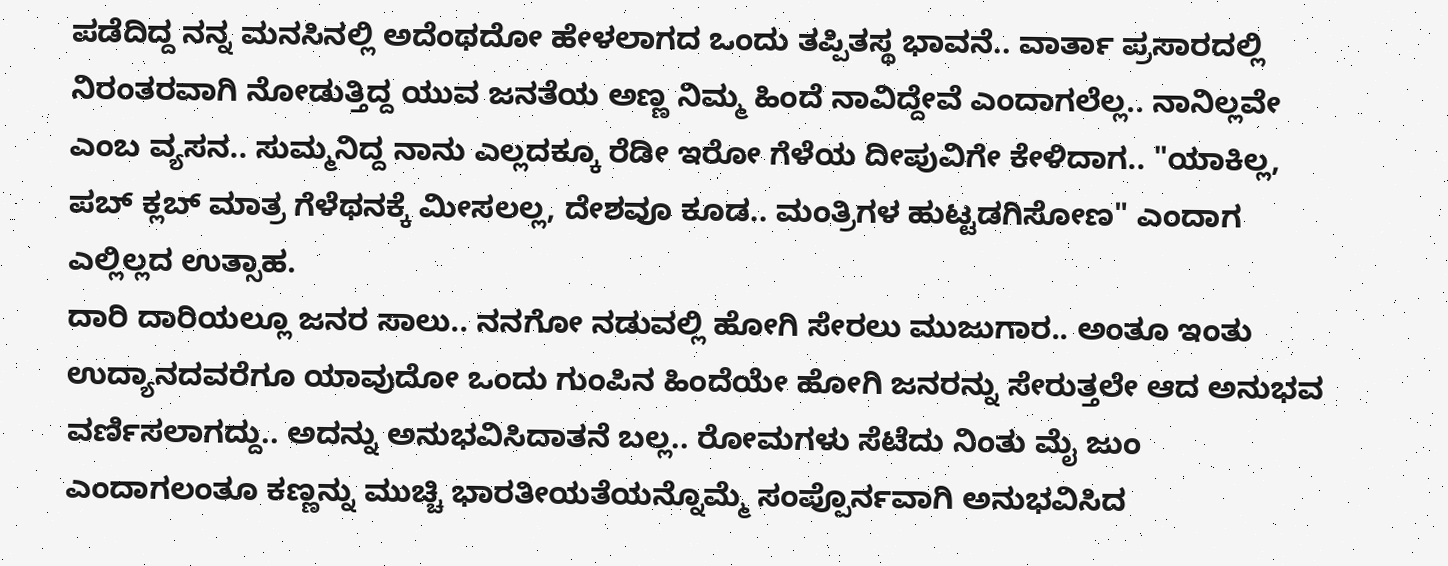ಪಡೆದಿದ್ದ ನನ್ನ ಮನಸಿನಲ್ಲಿ ಅದೆಂಥದೋ ಹೇಳಲಾಗದ ಒಂದು ತಪ್ಪಿತಸ್ಥ ಭಾವನೆ.. ವಾರ್ತಾ ಪ್ರಸಾರದಲ್ಲಿ ನಿರಂತರವಾಗಿ ನೋಡುತ್ತಿದ್ದ ಯುವ ಜನತೆಯ ಅಣ್ಣ ನಿಮ್ಮ ಹಿಂದೆ ನಾವಿದ್ದೇವೆ ಎಂದಾಗಲೆಲ್ಲ.. ನಾನಿಲ್ಲವೇ ಎಂಬ ವ್ಯಸನ.. ಸುಮ್ಮನಿದ್ದ ನಾನು ಎಲ್ಲದಕ್ಕೂ ರೆಡೀ ಇರೋ ಗೆಳೆಯ ದೀಪುವಿಗೇ ಕೇಳಿದಾಗ.. "ಯಾಕಿಲ್ಲ, ಪಬ್ ಕ್ಲಬ್ ಮಾತ್ರ ಗೆಳೆಥನಕ್ಕೆ ಮೀಸಲಲ್ಲ, ದೇಶವೂ ಕೂಡ.. ಮಂತ್ರಿಗಳ ಹುಟ್ಟಡಗಿಸೋಣ" ಎಂದಾಗ ಎಲ್ಲಿಲ್ಲದ ಉತ್ಸಾಹ.
ದಾರಿ ದಾರಿಯಲ್ಲೂ ಜನರ ಸಾಲು.. ನನಗೋ ನಡುವಲ್ಲಿ ಹೋಗಿ ಸೇರಲು ಮುಜುಗಾರ.. ಅಂತೂ ಇಂತು ಉದ್ಯಾನದವರೆಗೂ ಯಾವುದೋ ಒಂದು ಗುಂಪಿನ ಹಿಂದೆಯೇ ಹೋಗಿ ಜನರನ್ನು ಸೇರುತ್ತಲೇ ಆದ ಅನುಭವ ವರ್ಣಿಸಲಾಗದ್ದು.. ಅದನ್ನು ಅನುಭವಿಸಿದಾತನೆ ಬಲ್ಲ.. ರೋಮಗಳು ಸೆಟೆದು ನಿಂತು ಮೈ ಜುಂ ಎಂದಾಗಲಂತೂ ಕಣ್ಣನ್ನು ಮುಚ್ಚಿ ಭಾರತೀಯತೆಯನ್ನೊಮ್ಮೆ ಸಂಪ್ಪೊರ್ನವಾಗಿ ಅನುಭವಿಸಿದ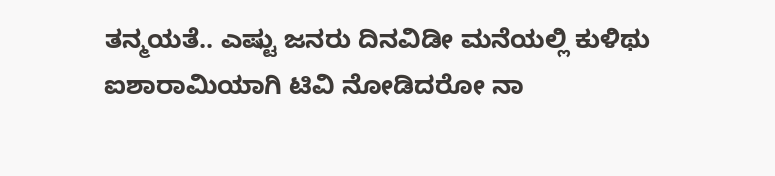ತನ್ಮಯತೆ.. ಎಷ್ಟು ಜನರು ದಿನವಿಡೀ ಮನೆಯಲ್ಲಿ ಕುಳಿಥು ಐಶಾರಾಮಿಯಾಗಿ ಟಿವಿ ನೋಡಿದರೋ ನಾ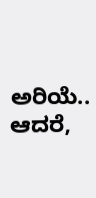ಅರಿಯೆ.. ಆದರೆ,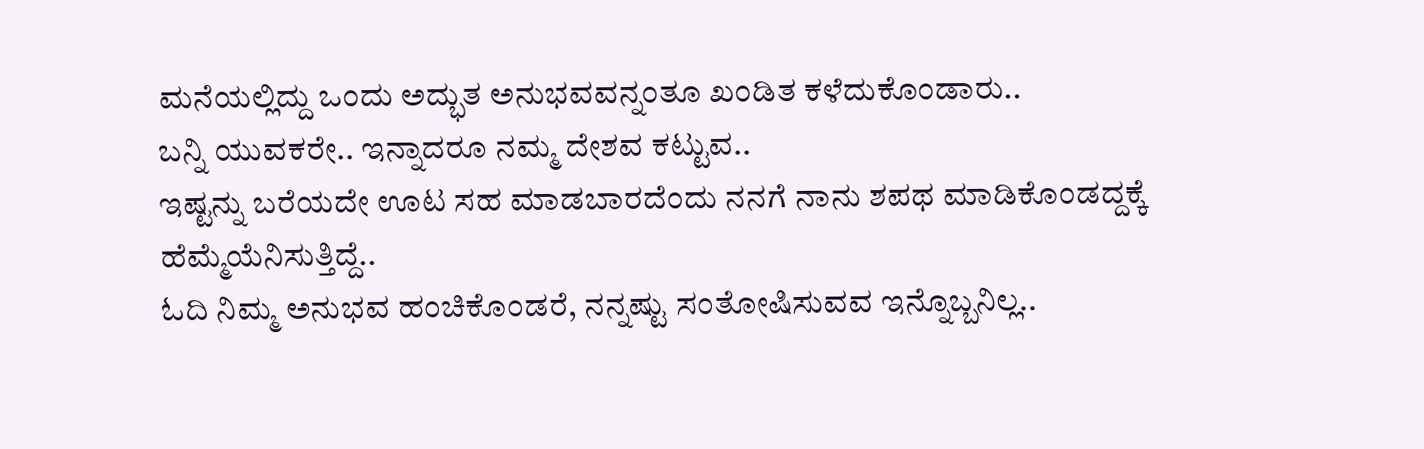ಮನೆಯಲ್ಲಿದ್ದು ಒಂದು ಅದ್ಭುತ ಅನುಭವವನ್ನಂತೂ ಖಂಡಿತ ಕಳೆದುಕೊಂಡಾರು..
ಬನ್ನಿ ಯುವಕರೇ.. ಇನ್ನಾದರೂ ನಮ್ಮ ದೇಶವ ಕಟ್ಟುವ..
ಇಷ್ಟನ್ನು ಬರೆಯದೇ ಊಟ ಸಹ ಮಾಡಬಾರದೆಂದು ನನಗೆ ನಾನು ಶಪಥ ಮಾಡಿಕೊಂಡದ್ದಕ್ಕೆ ಹೆಮ್ಮೆಯೆನಿಸುತ್ತಿದ್ದೆ..
ಓದಿ ನಿಮ್ಮ ಅನುಭವ ಹಂಚಿಕೊಂಡರೆ, ನನ್ನಷ್ಟು ಸಂತೋಷಿಸುವವ ಇನ್ನೊಬ್ಬನಿಲ್ಲ..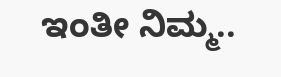ಇಂತೀ ನಿಮ್ಮ..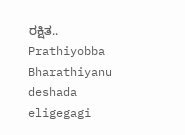ರಕ್ಷಿತ..
Prathiyobba Bharathiyanu deshada eligegagi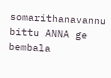somarithanavannu bittu ANNA ge bembala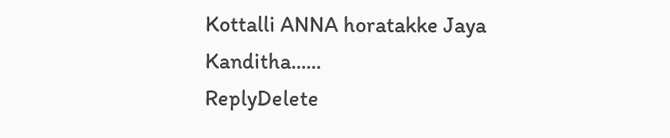Kottalli ANNA horatakke Jaya Kanditha......
ReplyDelete